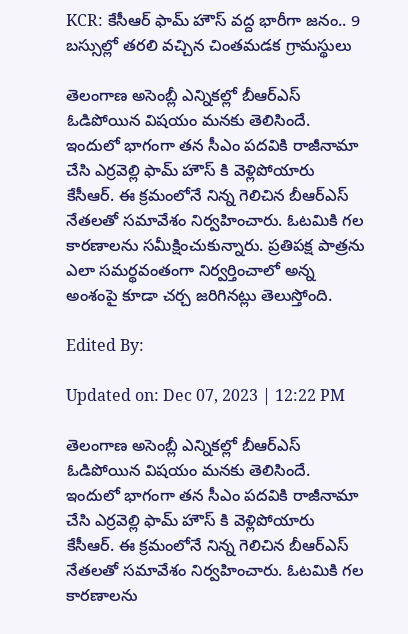KCR: కేసీఆర్ ఫామ్ హౌస్ వద్ద భారీగా జనం.. 9 బస్సుల్లో తరలి వచ్చిన చింతమడక గ్రామస్థులు

తెలంగాణ అసెంబ్లీ ఎన్నికల్లో బీఆర్ఎస్ ఓడిపోయిన విషయం మనకు తెలిసిందే. ఇందులో భాగంగా తన సీఎం పదవికి రాజీనామా చేసి ఎర్రవెల్లి ఫామ్ హౌస్ కి వెళ్లిపోయారు కేసీఆర్. ఈ క్రమంలోనే నిన్న గెలిచిన బీఆర్ఎస్ నేతలతో సమావేశం నిర్వహించారు. ఓటమికి గల కారణాలను సమీక్షించుకున్నారు. ప్రతిపక్ష పాత్రను ఎలా సమర్థవంతంగా నిర్వర్తించాలో అన్న అంశంపై కూడా చర్చ జరిగినట్లు తెలుస్తోంది.

Edited By:

Updated on: Dec 07, 2023 | 12:22 PM

తెలంగాణ అసెంబ్లీ ఎన్నికల్లో బీఆర్ఎస్ ఓడిపోయిన విషయం మనకు తెలిసిందే. ఇందులో భాగంగా తన సీఎం పదవికి రాజీనామా చేసి ఎర్రవెల్లి ఫామ్ హౌస్ కి వెళ్లిపోయారు కేసీఆర్. ఈ క్రమంలోనే నిన్న గెలిచిన బీఆర్ఎస్ నేతలతో సమావేశం నిర్వహించారు. ఓటమికి గల కారణాలను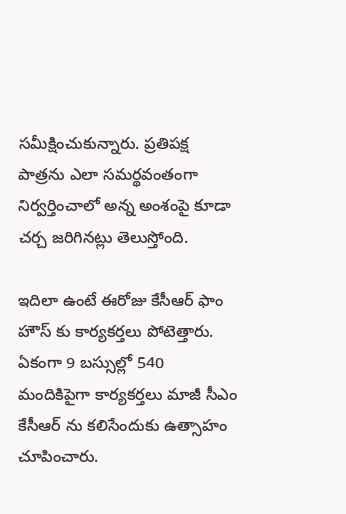సమీక్షించుకున్నారు. ప్రతిపక్ష పాత్రను ఎలా సమర్థవంతంగా నిర్వర్తించాలో అన్న అంశంపై కూడా చర్చ జరిగినట్లు తెలుస్తోంది.

ఇదిలా ఉంటే ఈరోజు కేసీఆర్ ఫాం హౌస్ కు కార్యకర్తలు పోటెత్తారు. ఏకంగా 9 బస్సుల్లో 540 మందికిపైగా కార్యకర్తలు మాజీ సీఎం కేసీఆర్ ను కలిసేందుకు ఉత్సాహం చూపించారు.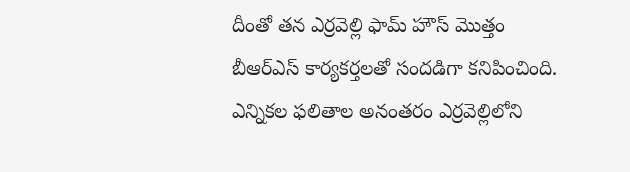దీంతో తన ఎర్రవెల్లి ఫామ్ హౌస్ మొత్తం బీఆర్ఎస్ కార్యకర్తలతో సందడిగా కనిపించింది. ఎన్నికల ఫలితాల అనంతరం ఎర్రవెల్లిలోని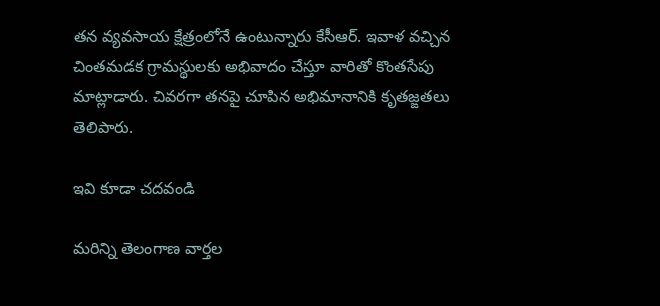తన వ్యవసాయ క్షేత్రంలోనే ఉంటున్నారు కేసీఆర్. ఇవాళ వచ్చిన చింతమడక గ్రామస్థులకు అభివాదం చేస్తూ వారితో కొంతసేపు మాట్లాడారు. చివరగా తనపై చూపిన అభిమానానికి కృతజ్ఙతలు తెలిపారు.

ఇవి కూడా చదవండి

మరిన్ని తెలంగాణ వార్తల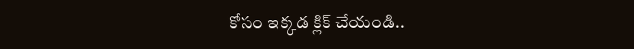కోసం ఇక్కడ క్లిక్ చేయండి..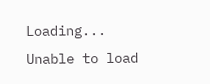Loading...
Unable to load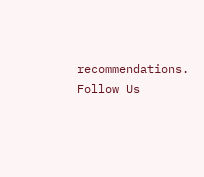recommendations.
Follow Us